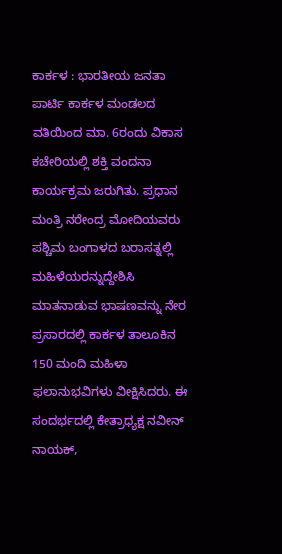ಕಾರ್ಕಳ : ಭಾರತೀಯ ಜನತಾ ಪಾರ್ಟಿ ಕಾರ್ಕಳ ಮಂಡಲದ ವತಿಯಿಂದ ಮಾ. 6ರಂದು ವಿಕಾಸ ಕಚೇರಿಯಲ್ಲಿ ಶಕ್ತಿ ವಂದನಾ ಕಾರ್ಯಕ್ರಮ ಜರುಗಿತು. ಪ್ರಧಾನ ಮಂತ್ರಿ ನರೇಂದ್ರ ಮೋದಿಯವರು ಪಶ್ಚಿಮ ಬಂಗಾಳದ ಬರಾಸತ್ನಲ್ಲಿ ಮಹಿಳೆಯರನ್ನುದ್ದೇಶಿಸಿ ಮಾತನಾಡುವ ಭಾಷಣವನ್ನು ನೇರ ಪ್ರಸಾರದಲ್ಲಿ ಕಾರ್ಕಳ ತಾಲೂಕಿನ 150 ಮಂದಿ ಮಹಿಳಾ ಫಲಾನುಭವಿಗಳು ವೀಕ್ಷಿಸಿದರು. ಈ ಸಂದರ್ಭದಲ್ಲಿ ಕೇತ್ರಾಧ್ಯಕ್ಷ ನವೀನ್ ನಾಯಕ್,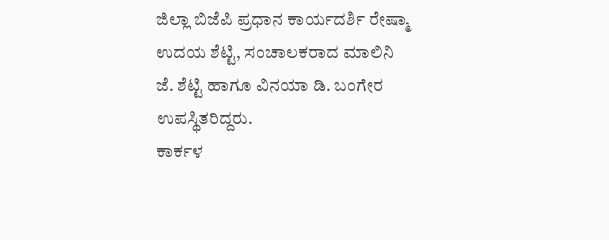ಜಿಲ್ಲಾ ಬಿಜೆಪಿ ಪ್ರಧಾನ ಕಾರ್ಯದರ್ಶಿ ರೇಷ್ಮಾ ಉದಯ ಶೆಟ್ಟಿ, ಸಂಚಾಲಕರಾದ ಮಾಲಿನಿ ಜೆ. ಶೆಟ್ಟಿ ಹಾಗೂ ವಿನಯಾ ಡಿ. ಬಂಗೇರ ಉಪಸ್ಥಿತರಿದ್ದರು.
ಕಾರ್ಕಳ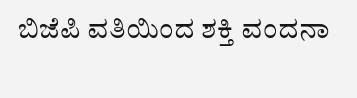ಬಿಜೆಪಿ ವತಿಯಿಂದ ಶಕ್ತಿ ವಂದನಾ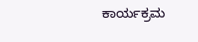ಕಾರ್ಯಕ್ರಮ